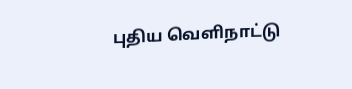புதிய வெளிநாட்டு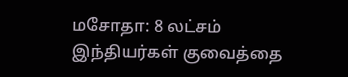மசோதா: 8 லட்சம் இந்தியர்கள் குவைத்தை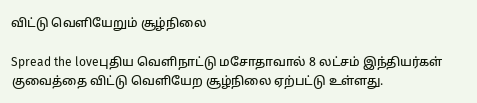விட்டு வெளியேறும் சூழ்நிலை

Spread the loveபுதிய வெளிநாட்டு மசோதாவால் 8 லட்சம் இந்தியர்கள் குவைத்தை விட்டு வெளியேற சூழ்நிலை ஏற்பட்டு உள்ளது.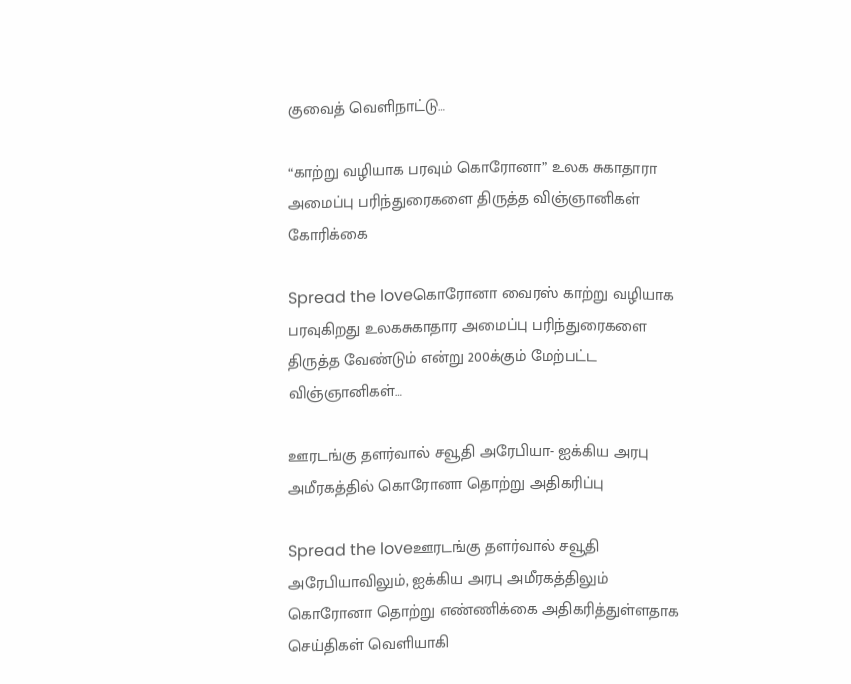குவைத் வெளிநாட்டு…

“காற்று வழியாக பரவும் கொரோனா” உலக சுகாதாரா அமைப்பு பரிந்துரைகளை திருத்த விஞ்ஞானிகள் கோரிக்கை

Spread the loveகொரோனா வைரஸ் காற்று வழியாக பரவுகிறது உலகசுகாதார அமைப்பு பரிந்துரைகளை திருத்த வேண்டும் என்று 200க்கும் மேற்பட்ட விஞ்ஞானிகள்…

ஊரடங்கு தளர்வால் சவூதி அரேபியா- ஐக்கிய அரபு அமீரகத்தில் கொரோனா தொற்று அதிகரிப்பு

Spread the loveஊரடங்கு தளர்வால் சவூதி அரேபியாவிலும், ஐக்கிய அரபு அமீரகத்திலும் கொரோனா தொற்று எண்ணிக்கை அதிகரித்துள்ளதாக செய்திகள் வெளியாகி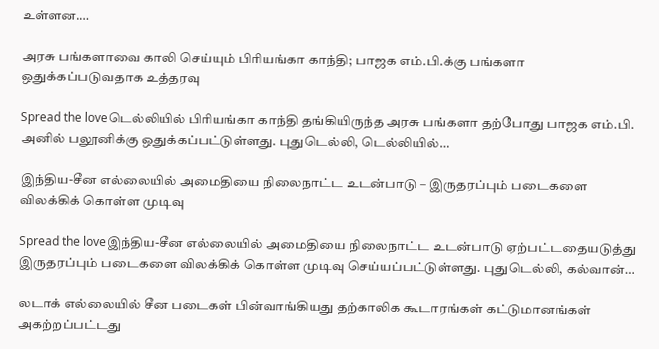உள்ளன.…

அரசு பங்களாவை காலி செய்யும் பிரியங்கா காந்தி; பாஜக எம்.பி.க்கு பங்களா ஒதுக்கப்படுவதாக உத்தரவு

Spread the loveடெல்லியில் பிரியங்கா காந்தி தங்கியிருந்த அரசு பங்களா தற்போது பாஜக எம்.பி. அனில் பலூனிக்கு ஒதுக்கப்பட்டுள்ளது. புதுடெல்லி, டெல்லியில்…

இந்திய-சீன எல்லையில் அமைதியை நிலைநாட்ட உடன்பாடு – இருதரப்பும் படைகளை விலக்கிக் கொள்ள முடிவு

Spread the loveஇந்திய-சீன எல்லையில் அமைதியை நிலைநாட்ட உடன்பாடு ஏற்பட்டதையடுத்து இருதரப்பும் படைகளை விலக்கிக் கொள்ள முடிவு செய்யப்பட்டுள்ளது. புதுடெல்லி, கல்வான்…

லடாக் எல்லையில் சீன படைகள் பின்வாங்கியது தற்காலிக கூடாரங்கள் கட்டுமானங்கள் அகற்றப்பட்டது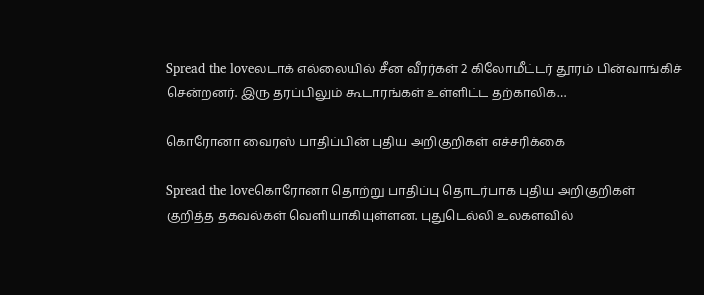Spread the loveலடாக் எல்லையில் சீன வீரர்கள் 2 கிலோமீட்டர் தூரம் பின்வாங்கிச் சென்றனர். இரு தரப்பிலும் கூடாரங்கள் உள்ளிட்ட தற்காலிக…

கொரோனா வைரஸ் பாதிப்பின் புதிய அறிகுறிகள் எச்சரிக்கை

Spread the loveகொரோனா தொற்று பாதிப்பு தொடர்பாக புதிய அறிகுறிகள் குறித்த தகவல்கள் வெளியாகியுள்ளன. புதுடெல்லி உலகளவில்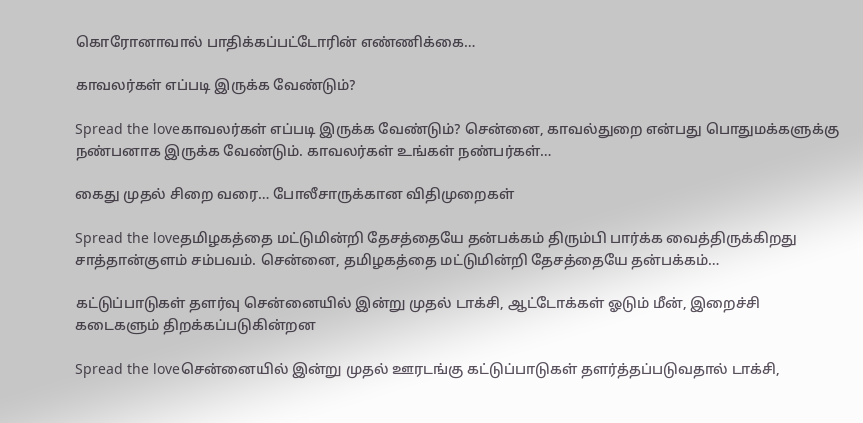கொரோனாவால் பாதிக்கப்பட்டோரின் எண்ணிக்கை…

காவலர்கள் எப்படி இருக்க வேண்டும்?

Spread the loveகாவலர்கள் எப்படி இருக்க வேண்டும்? சென்னை, காவல்துறை என்பது பொதுமக்களுக்கு நண்பனாக இருக்க வேண்டும். காவலர்கள் உங்கள் நண்பர்கள்…

கைது முதல் சிறை வரை… போலீசாருக்கான விதிமுறைகள்

Spread the loveதமிழகத்தை மட்டுமின்றி தேசத்தையே தன்பக்கம் திரும்பி பார்க்க வைத்திருக்கிறது சாத்தான்குளம் சம்பவம். சென்னை, தமிழகத்தை மட்டுமின்றி தேசத்தையே தன்பக்கம்…

கட்டுப்பாடுகள் தளர்வு சென்னையில் இன்று முதல் டாக்சி, ஆட்டோக்கள் ஓடும் மீன், இறைச்சி கடைகளும் திறக்கப்படுகின்றன

Spread the loveசென்னையில் இன்று முதல் ஊரடங்கு கட்டுப்பாடுகள் தளர்த்தப்படுவதால் டாக்சி,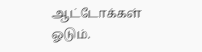ஆட்டோக்கள் ஓடும்.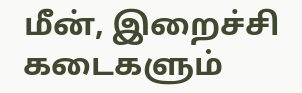மீன், இறைச்சி கடைகளும்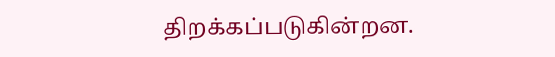திறக்கப்படுகின்றன.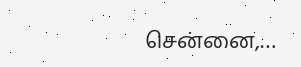சென்னை,…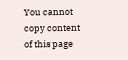You cannot copy content of this page